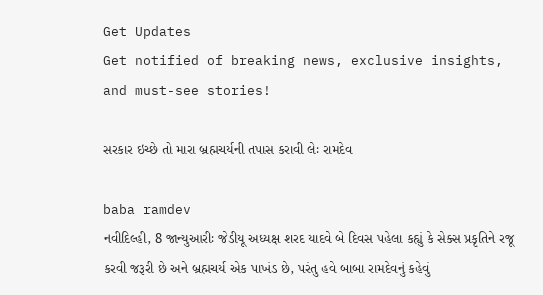Get Updates
Get notified of breaking news, exclusive insights, and must-see stories!

સરકાર ઇચ્છે તો મારા બ્રહ્મચર્યની તપાસ કરાવી લેઃ રામદેવ

baba ramdev
નવીદિલ્હી, 8 જાન્યુઆરીઃ જેડીયૂ અધ્યક્ષ શરદ યાદવે બે દિવસ પહેલા કહ્યું કે સેક્સ પ્રકૃતિને રજૂ કરવી જરૂરી છે અને બ્રહ્મચર્ય એક પાખંડ છે, પરંતુ હવે બાબા રામદેવનું કહેવું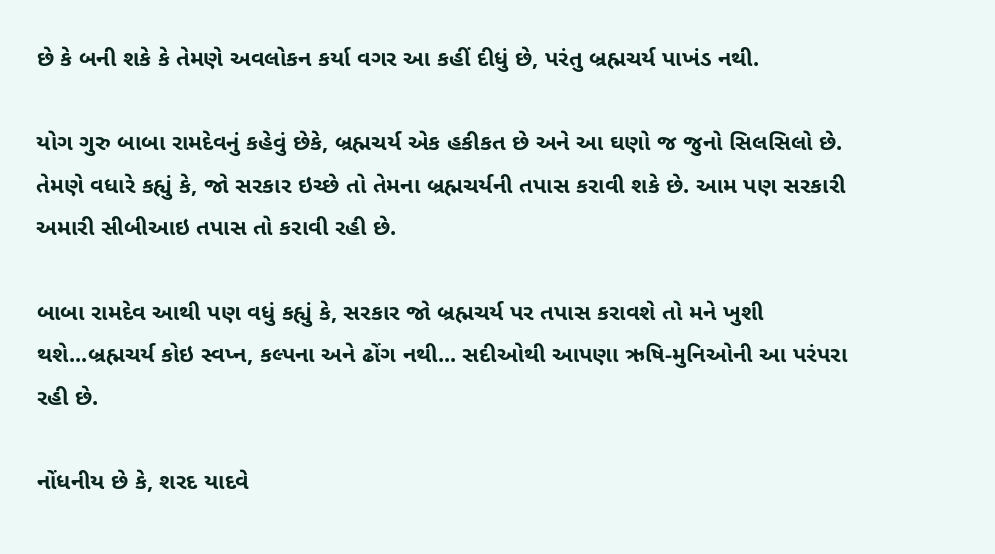છે કે બની શકે કે તેમણે અવલોકન કર્યા વગર આ કહીં દીધું છે, પરંતુ બ્રહ્મચર્ય પાખંડ નથી.

યોગ ગુરુ બાબા રામદેવનું કહેવું છેકે, બ્રહ્મચર્ય એક હકીકત છે અને આ ઘણો જ જુનો સિલસિલો છે. તેમણે વધારે કહ્યું કે, જો સરકાર ઇચ્છે તો તેમના બ્રહ્મચર્યની તપાસ કરાવી શકે છે. આમ પણ સરકારી અમારી સીબીઆઇ તપાસ તો કરાવી રહી છે.

બાબા રામદેવ આથી પણ વધું કહ્યું કે, સરકાર જો બ્રહ્મચર્ય પર તપાસ કરાવશે તો મને ખુશી થશે...બ્રહ્મચર્ય કોઇ સ્વપ્ન, કલ્પના અને ઢોંગ નથી... સદીઓથી આપણા ઋષિ-મુનિઓની આ પરંપરા રહી છે.

નોંધનીય છે કે, શરદ યાદવે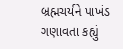બ્રહ્મચર્યને પાખંડ ગણાવતા કહ્યું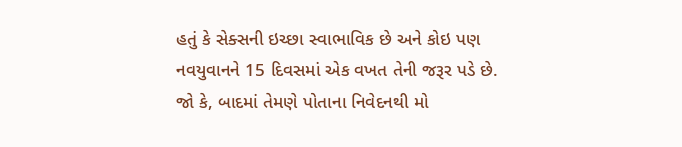હતું કે સેક્સની ઇચ્છા સ્વાભાવિક છે અને કોઇ પણ નવયુવાનને 15 દિવસમાં એક વખત તેની જરૂર પડે છે. જો કે, બાદમાં તેમણે પોતાના નિવેદનથી મો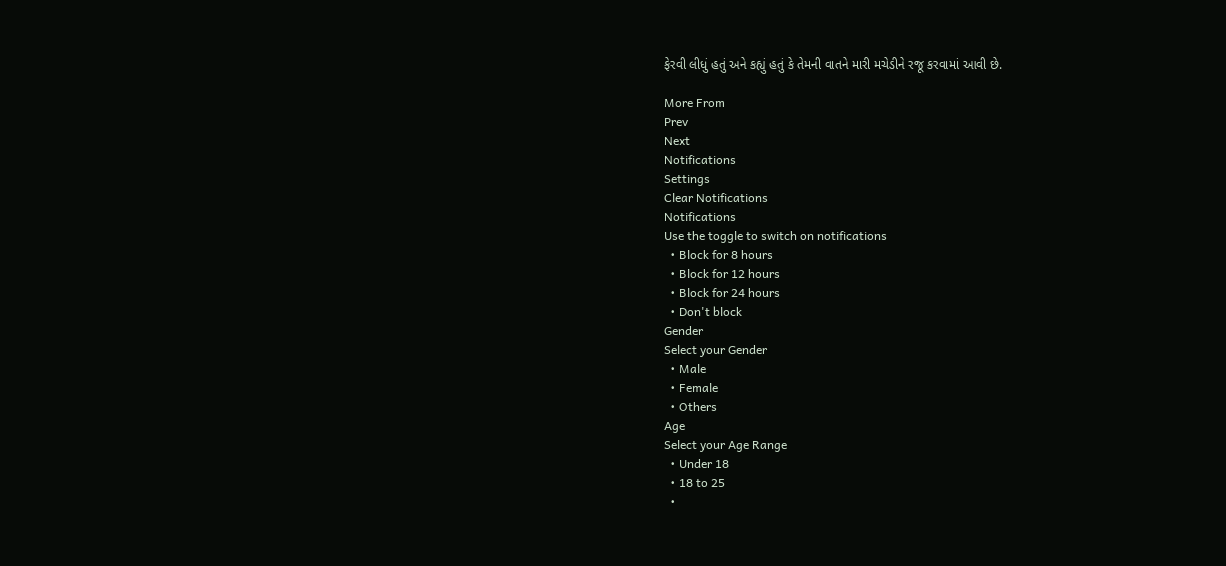ફેરવી લીધું હતું અને કહ્યું હતું કે તેમની વાતને મારી મચેડીને રજૂ કરવામાં આવી છે.

More From
Prev
Next
Notifications
Settings
Clear Notifications
Notifications
Use the toggle to switch on notifications
  • Block for 8 hours
  • Block for 12 hours
  • Block for 24 hours
  • Don't block
Gender
Select your Gender
  • Male
  • Female
  • Others
Age
Select your Age Range
  • Under 18
  • 18 to 25
  •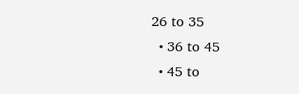26 to 35
  • 36 to 45
  • 45 to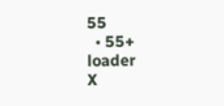55
  • 55+
loader
X